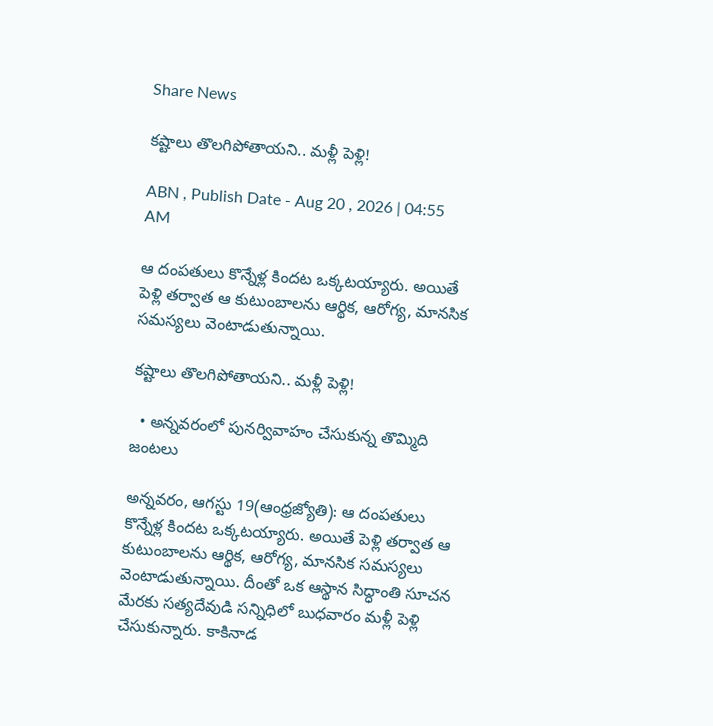Share News

కష్టాలు తొలగిపోతాయని.. మళ్లీ పెళ్లి!

ABN , Publish Date - Aug 20 , 2026 | 04:55 AM

ఆ దంపతులు కొన్నేళ్ల కిందట ఒక్కటయ్యారు. అయితే పెళ్లి తర్వాత ఆ కుటుంబాలను ఆర్థిక, ఆరోగ్య, మానసిక సమస్యలు వెంటాడుతున్నాయి.

కష్టాలు తొలగిపోతాయని.. మళ్లీ పెళ్లి!

  • అన్నవరంలో పునర్వివాహం చేసుకున్న తొమ్మిది జంటలు

అన్నవరం, ఆగస్టు 19(ఆంధ్రజ్యోతి): ఆ దంపతులు కొన్నేళ్ల కిందట ఒక్కటయ్యారు. అయితే పెళ్లి తర్వాత ఆ కుటుంబాలను ఆర్థిక, ఆరోగ్య, మానసిక సమస్యలు వెంటాడుతున్నాయి. దీంతో ఒక ఆస్థాన సిద్ధాంతి సూచన మేరకు సత్యదేవుడి సన్నిధిలో బుధవారం మళ్లీ పెళ్లి చేసుకున్నారు. కాకినాడ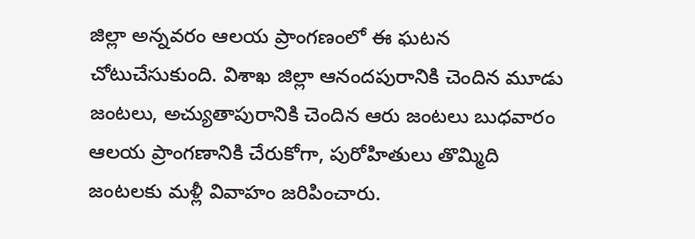జిల్లా అన్నవరం ఆలయ ప్రాంగణంలో ఈ ఘటన చోటుచేసుకుంది. విశాఖ జిల్లా ఆనందపురానికి చెందిన మూడు జంటలు, అచ్యుతాపురానికి చెందిన ఆరు జంటలు బుధవారం ఆలయ ప్రాంగణానికి చేరుకోగా, పురోహితులు తొమ్మిది జంటలకు మళ్లీ వివాహం జరిపించారు.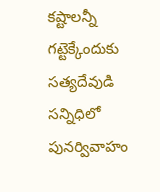కష్టాలన్నీ గట్టెక్కేందుకు సత్యదేవుడి సన్నిధిలో పునర్వివాహం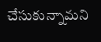చేసుకున్నామని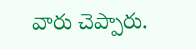వారు చెప్పారు.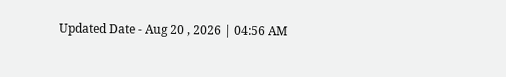Updated Date - Aug 20 , 2026 | 04:56 AM